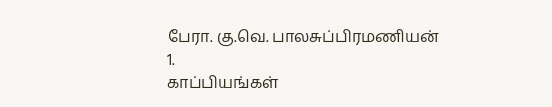பேரா. கு.வெ. பாலசுப்பிரமணியன்
1.
காப்பியங்கள்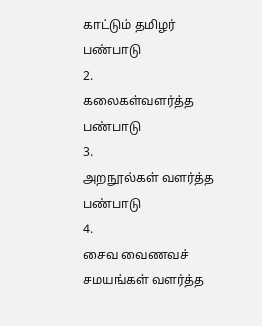காட்டும் தமிழர் பண்பாடு
2.
கலைகள்வளர்த்த பண்பாடு
3.
அறநூல்கள் வளர்த்த பண்பாடு
4.
சைவ வைணவச் சமயங்கள் வளர்த்த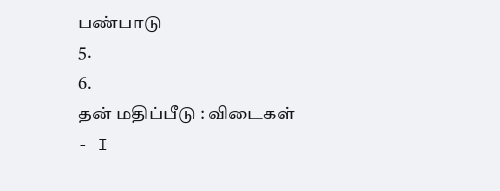பண்பாடு
5.
6.
தன் மதிப்பீடு : விடைகள் - I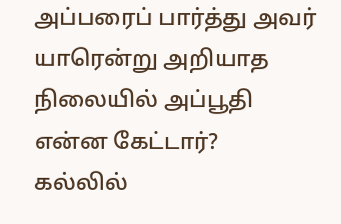அப்பரைப் பார்த்து அவர் யாரென்று அறியாத நிலையில் அப்பூதி என்ன கேட்டார்?
கல்லில்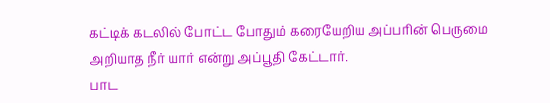கட்டிக் கடலில் போட்ட போதும் கரையேறிய அப்பரின் பெருமை அறியாத நீர் யார் என்று அப்பூதி கேட்டார்.
பாட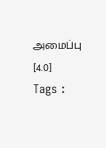அமைப்பு
[4.0]
Tags :